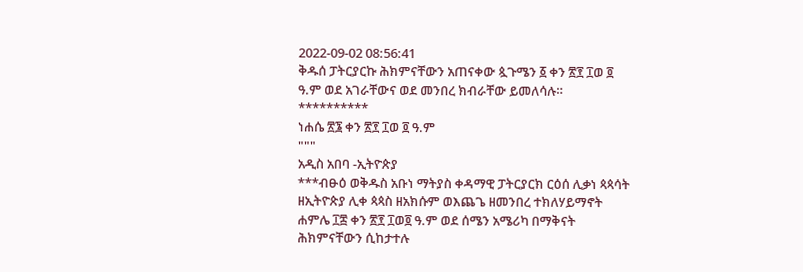2022-09-02 08:56:41
ቅዱሰ ፓትርያርኩ ሕክምናቸውን አጠናቀው ጷጉሜን ፩ ቀን ፳፻ ፲ወ ፬ ዓ.ም ወደ አገራቸውና ወደ መንበረ ክብራቸው ይመለሳሉ።
**********
ነሐሴ ፳፮ ቀን ፳፻ ፲ወ ፬ ዓ.ም
"""
አዲስ አበባ -ኢትዮጵያ
***ብፁዕ ወቅዱስ አቡነ ማትያስ ቀዳማዊ ፓትርያርክ ርዕሰ ሊቃነ ጳጳሳት ዘኢትዮጵያ ሊቀ ጳጳስ ዘአክሱም ወእጨጌ ዘመንበረ ተክለሃይማኖት ሐምሌ ፲፰ ቀን ፳፻ ፲ወ፬ ዓ.ም ወደ ሰሜን አሜሪካ በማቅናት ሕክምናቸውን ሲከታተሉ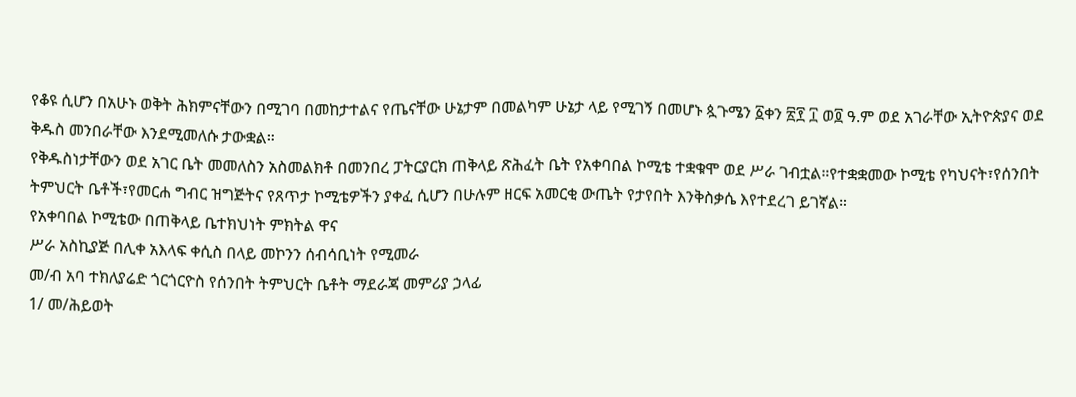የቆዩ ሲሆን በአሁኑ ወቅት ሕክምናቸውን በሚገባ በመከታተልና የጤናቸው ሁኔታም በመልካም ሁኔታ ላይ የሚገኝ በመሆኑ ጷጉሜን ፩ቀን ፳፻ ፲ ወ፬ ዓ.ም ወደ አገራቸው ኢትዮጵያና ወደ ቅዱስ መንበራቸው እንደሚመለሱ ታውቋል።
የቅዱስነታቸውን ወደ አገር ቤት መመለስን አስመልክቶ በመንበረ ፓትርያርክ ጠቅላይ ጽሕፈት ቤት የአቀባበል ኮሚቴ ተቋቁሞ ወደ ሥራ ገብቷል።የተቋቋመው ኮሚቴ የካህናት፣የሰንበት ትምህርት ቤቶች፣የመርሐ ግብር ዝግጅትና የጸጥታ ኮሚቴዎችን ያቀፈ ሲሆን በሁሉም ዘርፍ አመርቂ ውጤት የታየበት እንቅስቃሴ እየተደረገ ይገኛል።
የአቀባበል ኮሚቴው በጠቅላይ ቤተክህነት ምክትል ዋና
ሥራ አስኪያጅ በሊቀ አእላፍ ቀሲስ በላይ መኮንን ሰብሳቢነት የሚመራ
መ/ብ አባ ተክለያሬድ ጎርጎርዮስ የሰንበት ትምህርት ቤቶት ማደራጃ መምሪያ ኃላፊ
1/ መ/ሕይወት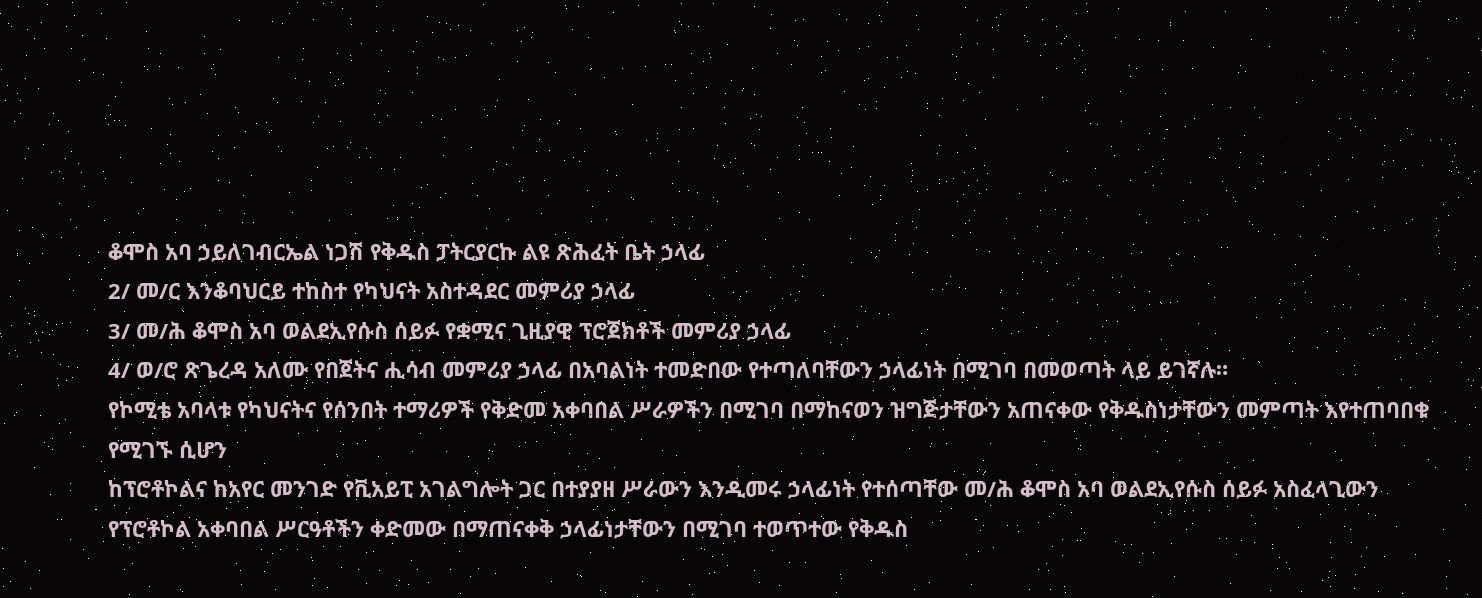ቆሞስ አባ ኃይለገብርኤል ነጋሽ የቅዱስ ፓትርያርኩ ልዩ ጽሕፈት ቤት ኃላፊ
2/ መ/ር እንቆባህርይ ተከስተ የካህናት አስተዳደር መምሪያ ኃላፊ
3/ መ/ሕ ቆሞስ አባ ወልደኢየሱስ ሰይፉ የቋሚና ጊዚያዊ ፕሮጀክቶች መምሪያ ኃላፊ
4/ ወ/ሮ ጽጌረዳ አለሙ የበጀትና ሒሳብ መምሪያ ኃላፊ በአባልነት ተመድበው የተጣለባቸውን ኃላፊነት በሚገባ በመወጣት ላይ ይገኛሉ።
የኮሚቴ አባላቱ የካህናትና የሰንበት ተማሪዎች የቅድመ አቀባበል ሥራዎችን በሚገባ በማከናወን ዝግጅታቸውን አጠናቀው የቅዱስነታቸውን መምጣት እየተጠባበቁ የሚገኙ ሲሆን
ከፕሮቶኮልና ከአየር መንገድ የቪአይፒ አገልግሎት ጋር በተያያዘ ሥራውን እንዲመሩ ኃላፊነት የተሰጣቸው መ/ሕ ቆሞስ አባ ወልደኢየሱስ ሰይፉ አስፈላጊውን የፕሮቶኮል አቀባበል ሥርዓቶችን ቀድመው በማጠናቀቅ ኃላፊነታቸውን በሚገባ ተወጥተው የቅዱስ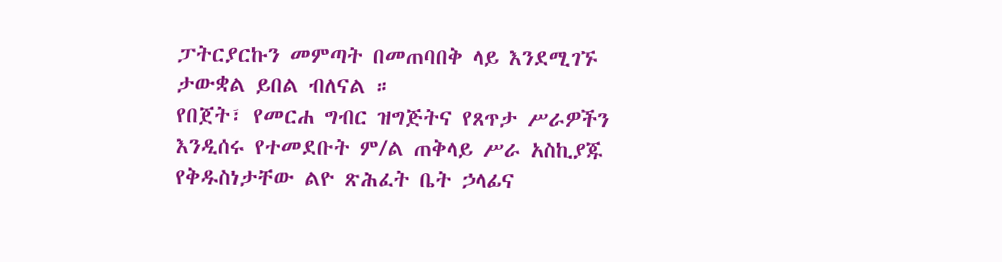ፓትርያርኩን መምጣት በመጠባበቅ ላይ እንደሚገኙ ታውቋል ይበል ብለናል ።
የበጀት፣ የመርሐ ግብር ዝግጅትና የጸጥታ ሥራዎችን እንዲሰሩ የተመደቡት ም/ል ጠቅላይ ሥራ አስኪያጁ የቅዱስነታቸው ልዮ ጽሕፈት ቤት ኃላፊና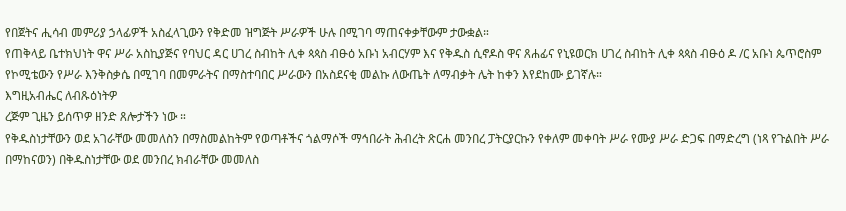የበጀትና ሒሳብ መምሪያ ኃላፊዎች አስፈላጊውን የቅድመ ዝግጅት ሥራዎች ሁሉ በሚገባ ማጠናቀቃቸውም ታውቋል።
የጠቅላይ ቤተክህነት ዋና ሥራ አስኪያጅና የባህር ዳር ሀገረ ስብከት ሊቀ ጳጳስ ብፁዕ አቡነ አብርሃም እና የቅዱስ ሲኖዶስ ዋና ጸሐፊና የኒዩወርክ ሀገረ ስብከት ሊቀ ጳጳስ ብፁዕ ዶ /ር አቡነ ጴጥሮስም የኮሚቴውን የሥራ እንቅስቃሴ በሚገባ በመምራትና በማስተባበር ሥራውን በአስደናቂ መልኩ ለውጤት ለማብቃት ሌት ከቀን እየደከሙ ይገኛሉ።
እግዚአብሔር ለብጹዕነትዎ
ረጅም ጊዜን ይሰጥዎ ዘንድ ጸሎታችን ነው ።
የቅዱስነታቸውን ወደ አገራቸው መመለስን በማስመልከትም የወጣቶችና ጎልማሶች ማኅበራት ሕብረት ጽርሐ መንበረ ፓትርያርኩን የቀለም መቀባት ሥራ የሙያ ሥራ ድጋፍ በማድረግ (ነጻ የጉልበት ሥራ በማከናወን) በቅዱስነታቸው ወደ መንበረ ክብራቸው መመለስ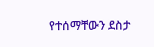የተሰማቸውን ደስታ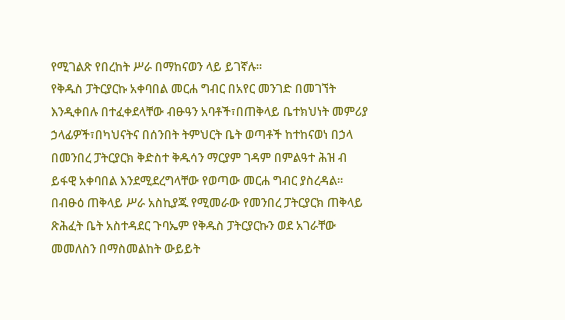የሚገልጽ የበረከት ሥራ በማከናወን ላይ ይገኛሉ።
የቅዱስ ፓትርያርኩ አቀባበል መርሐ ግብር በአየር መንገድ በመገኘት እንዲቀበሉ በተፈቀደላቸው ብፁዓን አባቶች፣በጠቅላይ ቤተክህነት መምሪያ ኃላፊዎች፣በካህናትና በሰንበት ትምህርት ቤት ወጣቶች ከተከናወነ በኃላ በመንበረ ፓትርያርክ ቅድስተ ቅዱሳን ማርያም ገዳም በምልዓተ ሕዝ ብ ይፋዊ አቀባበል እንደሚደረግላቸው የወጣው መርሐ ግብር ያስረዳል።
በብፁዕ ጠቅላይ ሥራ አስኪያጁ የሚመራው የመንበረ ፓትርያርክ ጠቅላይ ጽሕፈት ቤት አስተዳደር ጉባኤም የቅዱስ ፓትርያርኩን ወደ አገራቸው መመለስን በማስመልከት ውይይት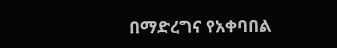በማድረግና የአቀባበል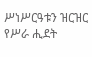ሥነሥርዓቱን ዝርዝር የሥራ ሒደት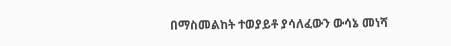በማስመልከት ተወያይቶ ያሳለፈውን ውሳኔ መነሻ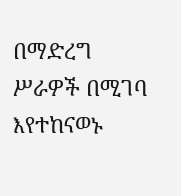በማድረግ ሥራዎች በሚገባ እየተከናወኑ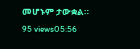መሆኑም ታውቋል።
95 views05:56